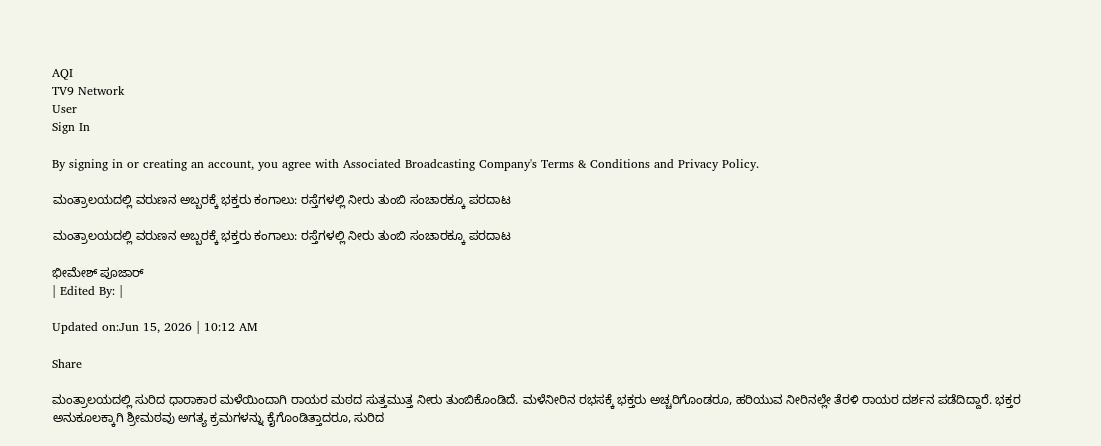AQI
TV9 Network
User
Sign In

By signing in or creating an account, you agree with Associated Broadcasting Company's Terms & Conditions and Privacy Policy.

ಮಂತ್ರಾಲಯದಲ್ಲಿ ವರುಣನ ಅಬ್ಬರಕ್ಕೆ ಭಕ್ತರು ಕಂಗಾಲು: ರಸ್ತೆಗಳಲ್ಲಿ ನೀರು ತುಂಬಿ ಸಂಚಾರಕ್ಕೂ ಪರದಾಟ

ಮಂತ್ರಾಲಯದಲ್ಲಿ ವರುಣನ ಅಬ್ಬರಕ್ಕೆ ಭಕ್ತರು ಕಂಗಾಲು: ರಸ್ತೆಗಳಲ್ಲಿ ನೀರು ತುಂಬಿ ಸಂಚಾರಕ್ಕೂ ಪರದಾಟ

ಭೀಮೇಶ್ ಪೂಜಾರ್
| Edited By: |

Updated on:Jun 15, 2026 | 10:12 AM

Share

ಮಂತ್ರಾಲಯದಲ್ಲಿ ಸುರಿದ ಧಾರಾಕಾರ ಮಳೆಯಿಂದಾಗಿ ರಾಯರ ಮಠದ ಸುತ್ತಮುತ್ತ ನೀರು ತುಂಬಿಕೊಂಡಿದೆ. ಮಳೆನೀರಿನ ರಭಸಕ್ಕೆ ಭಕ್ತರು ಅಚ್ಚರಿಗೊಂಡರೂ, ಹರಿಯುವ ನೀರಿನಲ್ಲೇ ತೆರಳಿ ರಾಯರ ದರ್ಶನ ಪಡೆದಿದ್ದಾರೆ. ಭಕ್ತರ ಅನುಕೂಲಕ್ಕಾಗಿ ಶ್ರೀಮಠವು ಅಗತ್ಯ ಕ್ರಮಗಳನ್ನು ಕೈಗೊಂಡಿತ್ತಾದರೂ, ಸುರಿದ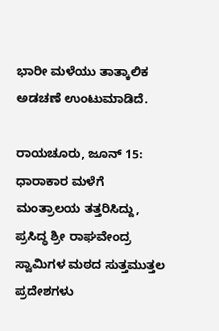ಭಾರೀ ಮಳೆಯು ತಾತ್ಕಾಲಿಕ ಅಡಚಣೆ ಉಂಟುಮಾಡಿದೆ.

ರಾಯಚೂರು, ಜೂನ್ 15: ಧಾರಾಕಾರ ಮಳೆಗೆ ಮಂತ್ರಾಲಯ ತತ್ತರಿಸಿದ್ದು, ಪ್ರಸಿದ್ಧ ಶ್ರೀ ರಾಘವೇಂದ್ರ ಸ್ವಾಮಿಗಳ ಮಠದ ಸುತ್ತಮುತ್ತಲ ಪ್ರದೇಶಗಳು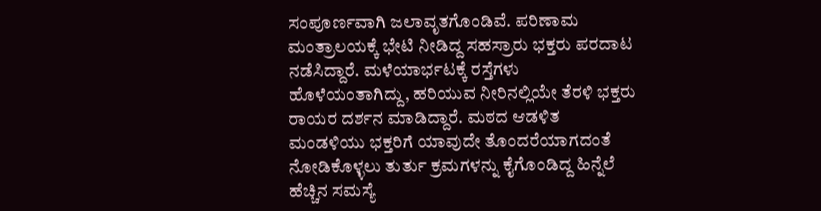ಸಂಪೂರ್ಣವಾಗಿ ಜಲಾವೃತಗೊಂಡಿವೆ. ಪರಿಣಾಮ ಮಂತ್ರಾಲಯಕ್ಕೆ ಭೇಟಿ ನೀಡಿದ್ದ ಸಹಸ್ರಾರು ಭಕ್ತರು ಪರದಾಟ ನಡೆಸಿದ್ದಾರೆ. ಮಳೆಯಾರ್ಭಟಕ್ಕೆ ರಸ್ತೆಗಳು ಹೊಳೆಯಂತಾಗಿದ್ದು, ಹರಿಯುವ ನೀರಿನಲ್ಲಿಯೇ ತೆರಳಿ ಭಕ್ತರು ರಾಯರ ದರ್ಶನ ಮಾಡಿದ್ದಾರೆ. ಮಠದ ಆಡಳಿತ ಮಂಡಳಿಯು ಭಕ್ತರಿಗೆ ಯಾವುದೇ ತೊಂದರೆಯಾಗದಂತೆ ನೋಡಿಕೊಳ್ಳಲು ತುರ್ತು ಕ್ರಮಗಳನ್ನು ಕೈಗೊಂಡಿದ್ದ ಹಿನ್ನೆಲೆ ಹೆಚ್ಚಿನ ಸಮಸ್ಯೆ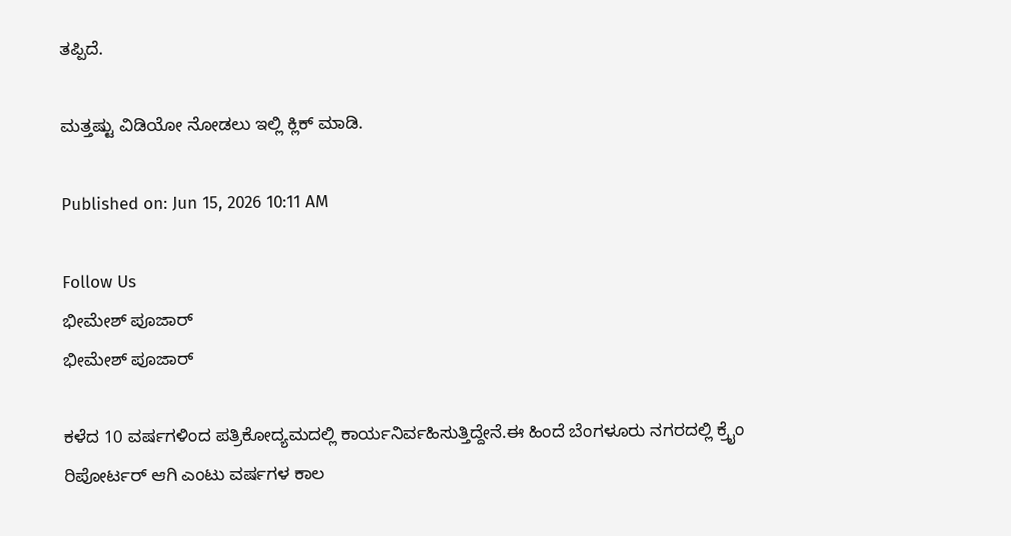ತಪ್ಪಿದೆ.

ಮತ್ತಷ್ಟು ವಿಡಿಯೋ ನೋಡಲು ಇಲ್ಲಿ ಕ್ಲಿಕ್ ಮಾಡಿ.

Published on: Jun 15, 2026 10:11 AM

Follow Us
ಭೀಮೇಶ್ ಪೂಜಾರ್
ಭೀಮೇಶ್ ಪೂಜಾರ್

ಕಳೆದ 10 ವರ್ಷಗಳಿಂದ ಪತ್ರಿಕೋದ್ಯಮದಲ್ಲಿ ಕಾರ್ಯನಿರ್ವಹಿಸುತ್ತಿದ್ದೇನೆ.ಈ ಹಿಂದೆ ಬೆಂಗಳೂರು ನಗರದಲ್ಲಿ ಕ್ರೈಂ ರಿಪೋರ್ಟರ್ ಆಗಿ ಎಂಟು ವರ್ಷಗಳ ಕಾಲ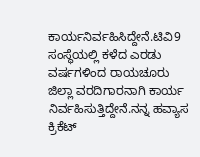ಕಾರ್ಯನಿರ್ವಹಿಸಿದ್ದೇನೆ.ಟಿವಿ9 ಸಂಸ್ಥೆಯಲ್ಲಿ ಕಳೆದ ಎರಡು ವರ್ಷಗಳಿಂದ ರಾಯಚೂರು ಜಿಲ್ಲಾ ವರದಿಗಾರನಾಗಿ ಕಾರ್ಯ ನಿರ್ವಹಿಸುತ್ತಿದ್ದೇನೆ.ನನ್ನ ಹವ್ಯಾಸ ಕ್ರಿಕೆಟ್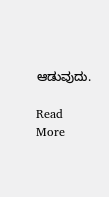ಆಡುವುದು.

Read More